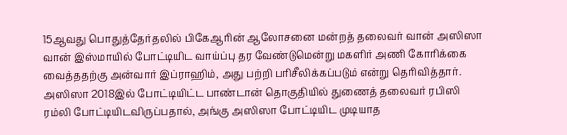15ஆவது பொதுத்தேர்தலில் பிகேஆரின் ஆலோசனை மன்றத் தலைவர் வான் அஸிஸா வான் இஸ்மாயில் போட்டியிட வாய்ப்பு தர வேண்டுமென்று மகளிர் அணி கோரிக்கை வைத்ததற்கு அன்வார் இப்ராஹிம், அது பற்றி பரிசீலிக்கப்படும் என்று தெரிவித்தார்.
அஸிஸா 2018இல் போட்டியிட்ட பாண்டான் தொகுதியில் துணைத் தலைவர் ரபிஸி ரம்லி போட்டியிடவிருப்பதால், அங்கு அஸிஸா போட்டியிட முடியாத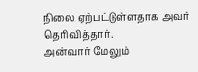நிலை ஏற்பட்டுள்ளதாக அவர் தெரிவித்தார்.
அன்வார் மேலும்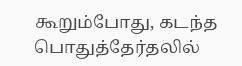கூறும்போது, கடந்த பொதுத்தேர்தலில்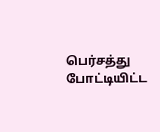பெர்சத்து போட்டியிட்ட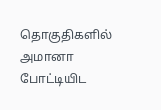தொகுதிகளில் அமானா போட்டியிட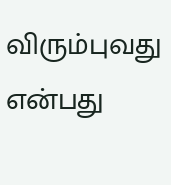விரும்புவது என்பது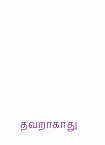தவறாகாது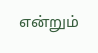என்றும்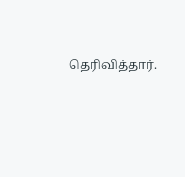தெரிவித்தார்.